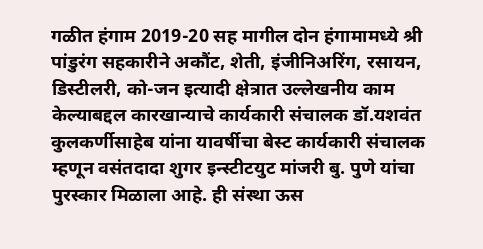गळीत हंगाम 2019-20 सह मागील दोन हंगामामध्ये श्री पांडुरंग सहकारीने अकौंट, शेती, इंजीनिअरिंग, रसायन, डिस्टीलरी, को-जन इत्यादी क्षेत्रात उल्लेखनीय काम केल्याबद्दल कारखान्याचे कार्यकारी संचालक डॉ.यशवंत कुलकर्णीसाहेब यांना यावर्षीचा बेस्ट कार्यकारी संचालक म्हणून वसंतदादा शुगर इन्स्टीटयुट मांजरी बु. पुणे यांचा पुरस्कार मिळाला आहे. ही संस्था ऊस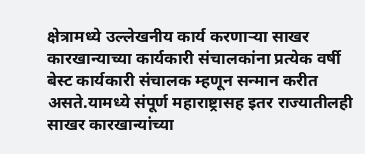क्षेत्रामध्ये उल्लेखनीय कार्य करणाऱ्या साखर कारखान्याच्या कार्यकारी संचालकांना प्रत्येक वर्षी बेस्ट कार्यकारी संचालक म्हणून सन्मान करीत असते.यामध्ये संपूर्ण महाराष्ट्रासह इतर राज्यातीलही साखर कारखान्यांच्या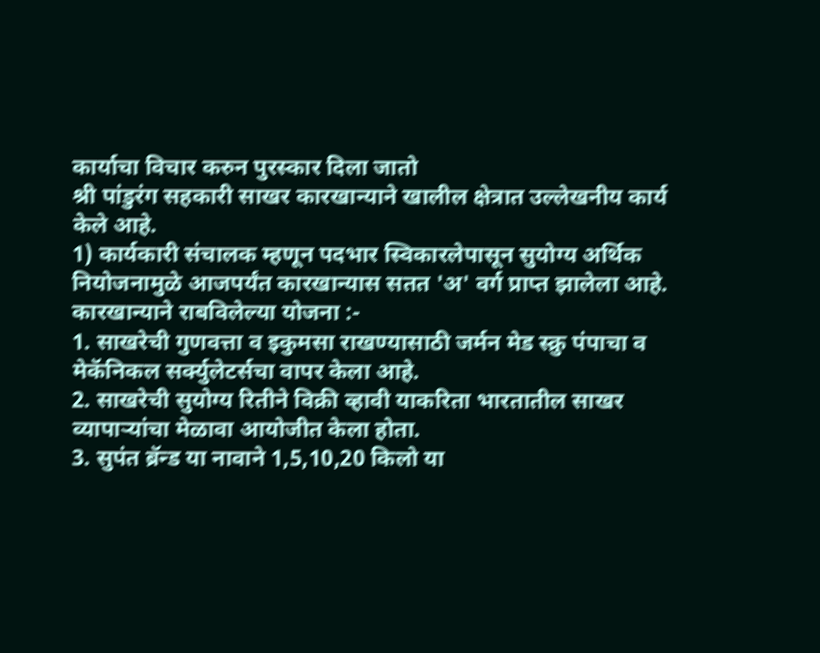कार्याचा विचार करुन पुरस्कार दिला जातो
श्री पांडुरंग सहकारी साखर कारखान्याने खालील क्षेत्रात उल्लेखनीय कार्य केले आहे.
1) कार्यकारी संचालक म्हणून पदभार स्विकारलेपासून सुयोग्य अर्थिक नियोजनामुळे आजपर्यंत कारखान्यास सतत 'अ' वर्ग प्राप्त झालेला आहे.
कारखान्याने राबविलेल्या योजना :-
1. साखरेची गुणवत्ता व इकुमसा राखण्यासाठी जर्मन मेड स्क्रु पंपाचा व मेकॅनिकल सर्क्युलेटर्सचा वापर केला आहे.
2. साखरेची सुयोग्य रितीने विक्री व्हावी याकरिता भारतातील साखर व्यापाऱ्यांचा मेळावा आयोजीत केला होता.
3. सुपंत ब्रॅन्ड या नावाने 1,5,10,20 किलो या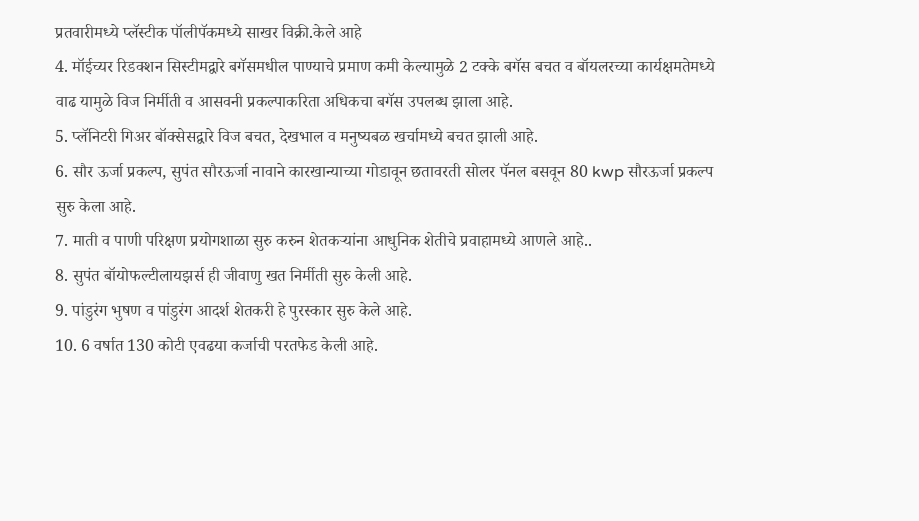प्रतवारीमध्ये प्लॅस्टीक पॉलीपॅकमध्ये साखर विक्री.केले आहे
4. मॉईच्यर रिडक्शन सिस्टीमद्वारे बगॅसमधील पाण्याचे प्रमाण कमी केल्यामुळे 2 टक्के बगॅस बचत व बॉयलरच्या कार्यक्षमतेमध्ये वाढ यामुळे विज निर्मीती व आसवनी प्रकल्पाकरिता अधिकचा बगॅस उपलब्ध झाला आहे.
5. प्लॅनिटरी गिअर बॉक्सेसद्वारे विज बचत, देखभाल व मनुष्यबळ खर्चामध्ये बचत झाली आहे.
6. सौर ऊर्जा प्रकल्प, सुपंत सौरऊर्जा नावाने कारखान्याच्या गोडावून छतावरती सोलर पॅनल बसवून 80 kwp सौरऊर्जा प्रकल्प सुरु केला आहे.
7. माती व पाणी परिक्षण प्रयोगशाळा सुरु करुन शेतकऱ्यांना आधुनिक शेतीचे प्रवाहामध्ये आणले आहे..
8. सुपंत बॉयोफल्टीलायझर्स ही जीवाणु खत निर्मीती सुरु केली आहे.
9. पांडुरंग भुषण व पांडुरंग आदर्श शेतकरी हे पुरस्कार सुरु केले आहे.
10. 6 वर्षात 130 कोटी एवढया कर्जाची परतफेड केली आहे.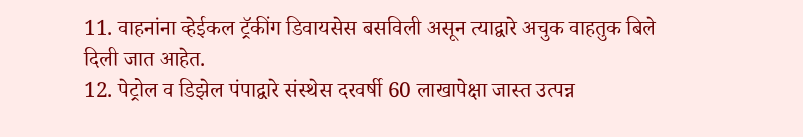11. वाहनांना व्हेईकल ट्रॅकींग डिवायसेस बसविली असून त्याद्वारे अचुक वाहतुक बिले दिली जात आहेत.
12. पेट्रोल व डिझेल पंपाद्वारे संस्थेस दरवर्षी 60 लाखापेक्षा जास्त उत्पन्न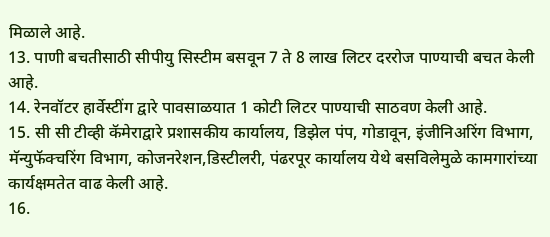मिळाले आहे.
13. पाणी बचतीसाठी सीपीयु सिस्टीम बसवून 7 ते 8 लाख लिटर दररोज पाण्याची बचत केली आहे.
14. रेनवॉटर हार्वेस्टींग द्वारे पावसाळयात 1 कोटी लिटर पाण्याची साठवण केली आहे.
15. सी सी टीव्ही कॅमेराद्वारे प्रशासकीय कार्यालय, डिझेल पंप, गोडावून, इंजीनिअरिंग विभाग, मॅन्युफॅक्चरिंग विभाग, कोजनरेशन,डिस्टीलरी, पंढरपूर कार्यालय येथे बसविलेमुळे कामगारांच्या कार्यक्षमतेत वाढ केली आहे.
16.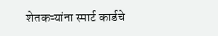शेतकऱ्यांना स्मार्ट कार्डचे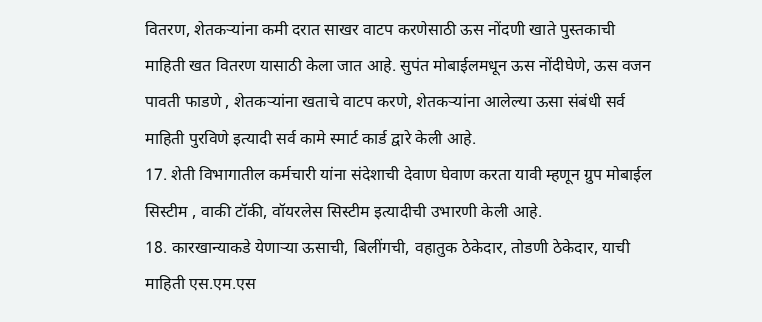वितरण, शेतकऱ्यांना कमी दरात साखर वाटप करणेसाठी ऊस नोंदणी खाते पुस्तकाची माहिती खत वितरण यासाठी केला जात आहे. सुपंत मोबाईलमधून ऊस नोंदीघेणे, ऊस वजन पावती फाडणे , शेतकऱ्यांना खताचे वाटप करणे, शेतकऱ्यांना आलेल्या ऊसा संबंधी सर्व माहिती पुरविणे इत्यादी सर्व कामे स्मार्ट कार्ड द्वारे केली आहे.
17. शेती विभागातील कर्मचारी यांना संदेशाची देवाण घेवाण करता यावी म्हणून ग्रुप मोबाईल सिस्टीम , वाकी टॉकी, वॉयरलेस सिस्टीम इत्यादीची उभारणी केली आहे.
18. कारखान्याकडे येणाऱ्या ऊसाची, बिलींगची, वहातुक ठेकेदार, तोडणी ठेकेदार, याची माहिती एस.एम.एस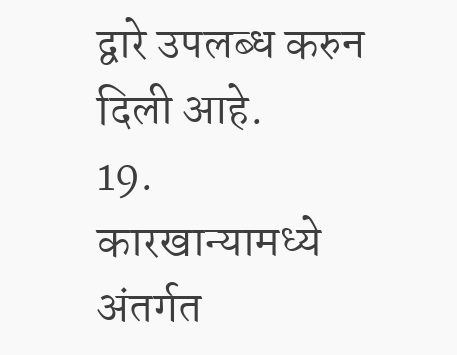द्वारे उपलब्ध करुन दिली आहे.
19. कारखान्यामध्ये अंतर्गत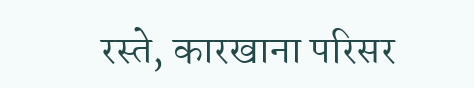रस्ते, कारखाना परिसर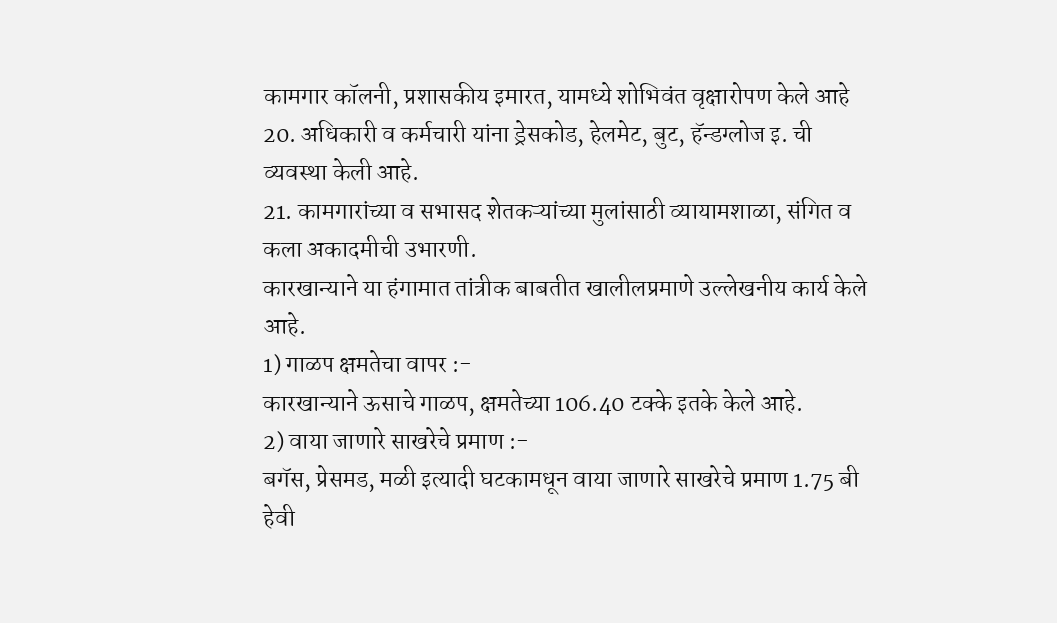कामगार कॉलनी, प्रशासकीय इमारत, यामध्ये शोभिवंत वृक्षारोपण केले आहे
20. अधिकारी व कर्मचारी यांना ड्रेसकोड, हेलमेट, बुट, हॅन्डग्लोज इ. ची व्यवस्था केली आहे.
21. कामगारांच्या व सभासद शेतकऱ्यांच्या मुलांसाठी व्यायामशाळा, संगित व कला अकादमीची उभारणी.
कारखान्याने या हंगामात तांत्रीक बाबतीत खालीलप्रमाणे उल्लेखनीय कार्य केले आहे.
1) गाळप क्षमतेचा वापर :-
कारखान्याने ऊसाचे गाळप, क्षमतेच्या 106.40 टक्के इतके केले आहे.
2) वाया जाणारे साखरेचे प्रमाण :-
बगॅस, प्रेसमड, मळी इत्यादी घटकामधून वाया जाणारे साखरेचे प्रमाण 1.75 बी हेवी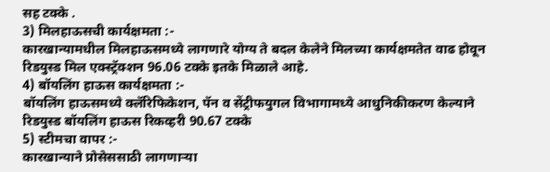सह टक्के .
3) मिलहाऊसची कार्यक्षमता :-
कारखान्यामधील मिलहाऊसमध्ये लागणारे योग्य ते बदल केलेने मिलच्या कार्यक्षमतेत वाढ होवून रिडयुस्ड मिल एक्स्ट्रॅक्शन 96.06 टक्के इतके मिळाले आहे.
4) बॉयलिंग हाऊस कार्यक्षमता :-
बॉयलिंग हाऊसमध्ये क्लॅरिफिकेशन, पॅन व सेंट्रीफयुगल विभागामध्ये आधुनिकीकरण केल्याने रिडयुस्ड बॉयलिंग हाऊस रिकव्हरी 90.67 टक्के
5) स्टीमचा वापर :-
कारखान्याने प्रोसेससाठी लागणाऱ्या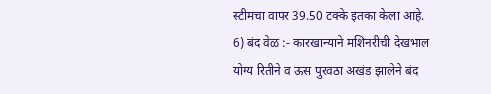स्टीमचा वापर 39.50 टक्के इतका केला आहे.
6) बंद वेळ :- कारखान्याने मशिनरीची देखभाल योग्य रितीने व ऊस पुरवठा अखंड झालेने बंद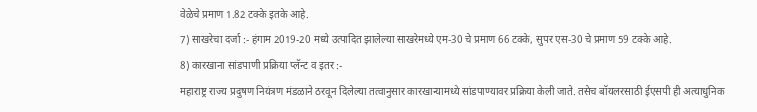वेळेचे प्रमाण 1.82 टक्के इतके आहे.
7) साखरेचा दर्जा :- हंगाम 2019-20 मध्ये उत्पादित झालेल्या साखरेमध्ये एम-30 चे प्रमाण 66 टक्के, सुपर एस-30 चे प्रमाण 59 टक्के आहे.
8) कारखाना सांडपाणी प्रक्रिया प्लॅन्ट व इतर :-
महाराष्ट्र राज्य प्रदुषण नियंत्रण मंडळाने ठरवून दिलेल्या तत्वानुसार कारखान्यामध्ये सांडपाण्यावर प्रक्रिया केली जाते. तसेच बॉयलरसाठी ईएसपी ही अत्याधुनिक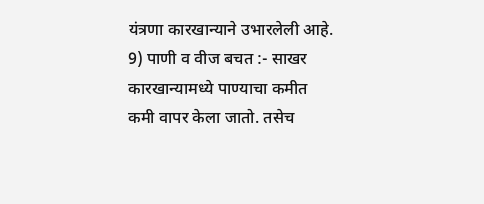यंत्रणा कारखान्याने उभारलेली आहे.
9) पाणी व वीज बचत :- साखर कारखान्यामध्ये पाण्याचा कमीत कमी वापर केला जातो. तसेच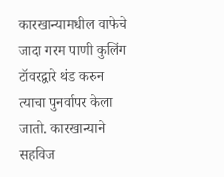कारखान्यामधील वाफेचे जादा गरम पाणी कुलिंग टॉवरद्वारे थंड करुन त्याचा पुनर्वापर केला जातो. कारखान्याने सहविज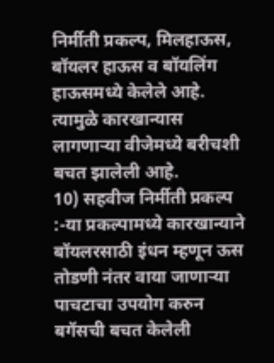निर्मीती प्रकल्प, मिलहाऊस, बॉयलर हाऊस व बॉयलिंग हाऊसमध्ये केलेले आहे. त्यामुळे कारखान्यास लागणाऱ्या वीजेमध्ये बरीचशी बचत झालेली आहे.
10) सहवीज निर्मीती प्रकल्प :-या प्रकल्पामध्ये कारखान्याने बॉयलरसाठी इंधन म्हणून ऊस तोडणी नंतर वाया जाणाऱ्या पाचटाचा उपयोग करुन बगॅसची बचत केलेली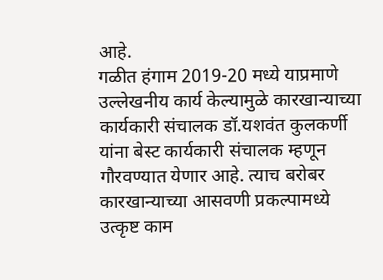आहे.
गळीत हंगाम 2019-20 मध्ये याप्रमाणे उल्लेखनीय कार्य केल्यामुळे कारखान्याच्या कार्यकारी संचालक डॉ.यशवंत कुलकर्णी यांना बेस्ट कार्यकारी संचालक म्हणून गौरवण्यात येणार आहे. त्याच बरोबर कारखान्याच्या आसवणी प्रकल्पामध्ये उत्कृष्ट काम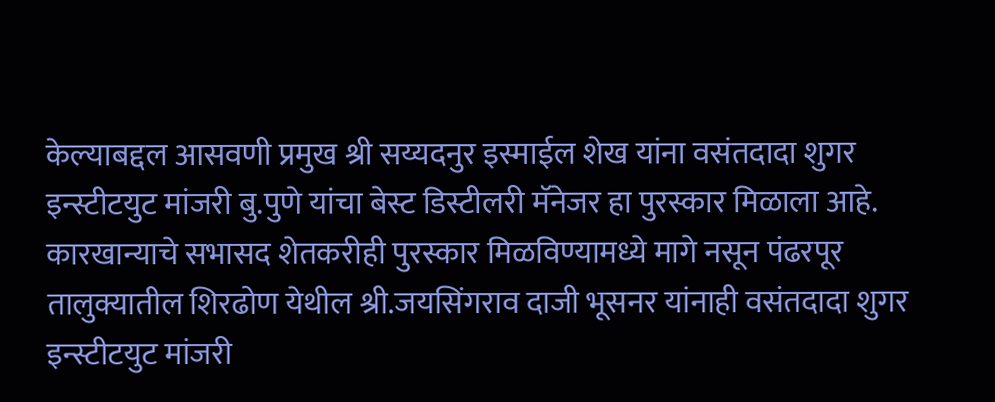केल्याबद्दल आसवणी प्रमुख श्री सय्यदनुर इस्माईल शेख यांना वसंतदादा शुगर इन्स्टीटयुट मांजरी बु.पुणे यांचा बेस्ट डिस्टीलरी मॅनेजर हा पुरस्कार मिळाला आहे.
कारखान्याचे सभासद शेतकरीही पुरस्कार मिळविण्यामध्ये मागे नसून पंढरपूर तालुक्यातील शिरढोण येथील श्री.जयसिंगराव दाजी भूसनर यांनाही वसंतदादा शुगर इन्स्टीटयुट मांजरी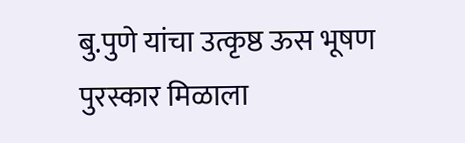बु.पुणे यांचा उत्कृष्ठ ऊस भूषण पुरस्कार मिळाला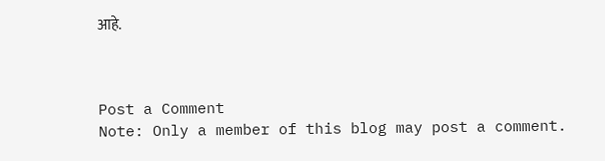आहे.



Post a Comment
Note: Only a member of this blog may post a comment.